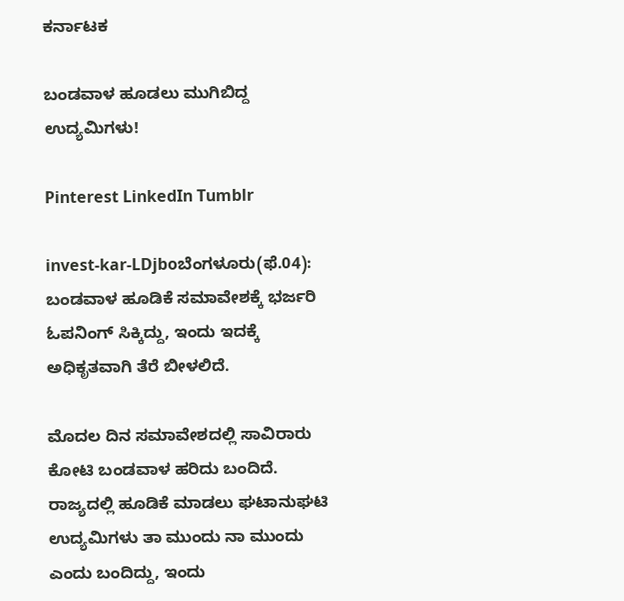ಕರ್ನಾಟಕ

ಬಂಡವಾಳ ಹೂಡಲು ಮುಗಿಬಿದ್ದ ಉದ್ಯಮಿಗಳು!

Pinterest LinkedIn Tumblr

invest-kar-LDjboಬೆಂಗಳೂರು(ಫೆ.04): ಬಂಡವಾಳ ಹೂಡಿಕೆ ಸಮಾವೇಶಕ್ಕೆ ಭರ್ಜರಿ ಓಪನಿಂಗ್ ಸಿಕ್ಕಿದ್ದು, ಇಂದು ಇದಕ್ಕೆ ಅಧಿಕೃತವಾಗಿ ತೆರೆ ಬೀಳಲಿದೆ.

ಮೊದಲ ದಿನ ಸಮಾವೇಶದಲ್ಲಿ ಸಾವಿರಾರು ಕೋಟಿ ಬಂಡವಾಳ ಹರಿದು ಬಂದಿದೆ. ರಾಜ್ಯದಲ್ಲಿ ಹೂಡಿಕೆ ಮಾಡಲು ಘಟಾನುಘಟಿ ಉದ್ಯಮಿಗಳು ತಾ ಮುಂದು ನಾ ಮುಂದು ಎಂದು ಬಂದಿದ್ದು, ಇಂದು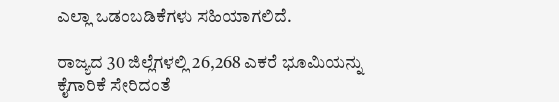ಎಲ್ಲಾ ಒಡಂಬಡಿಕೆಗಳು ಸಹಿಯಾಗಲಿದೆ.

ರಾಜ್ಯದ 30 ಜಿಲ್ಲೆಗಳಲ್ಲಿ 26,268 ಎಕರೆ ಭೂಮಿಯನ್ನು ಕೈಗಾರಿಕೆ ಸೇರಿದಂತೆ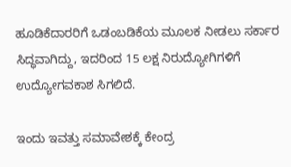ಹೂಡಿಕೆದಾರರಿಗೆ ಒಡಂಬಡಿಕೆಯ ಮೂಲಕ ನೀಡಲು ಸರ್ಕಾರ ಸಿದ್ಧವಾಗಿದ್ದು, ಇದರಿಂದ 15 ಲಕ್ಷ ನಿರುದ್ಯೋಗಿಗಳಿಗೆ ಉದ್ಯೋಗವಕಾಶ ಸಿಗಲಿದೆ.

ಇಂದು ಇವತ್ತು ಸಮಾವೇಶಕ್ಕೆ ಕೇಂದ್ರ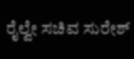ರೈಲ್ವೇ ಸಚಿವ ಸುರೇಶ್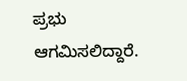ಪ್ರಭು ಆಗಮಿಸಲಿದ್ದಾರೆ.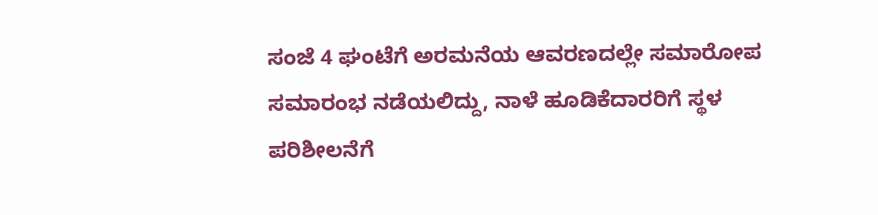ಸಂಜೆ 4 ಘಂಟೆಗೆ ಅರಮನೆಯ ಆವರಣದಲ್ಲೇ ಸಮಾರೋಪ ಸಮಾರಂಭ ನಡೆಯಲಿದ್ದು, ನಾಳೆ ಹೂಡಿಕೆದಾರರಿಗೆ ಸ್ಥಳ ಪರಿಶೀಲನೆಗೆ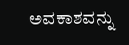ಅವಕಾಶವನ್ನು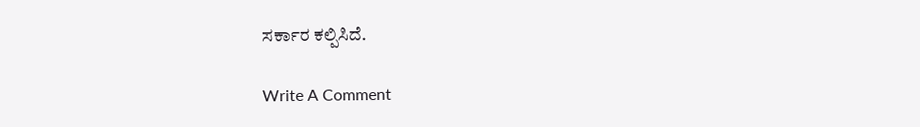ಸರ್ಕಾರ ಕಲ್ಪಿಸಿದೆ.

Write A Comment